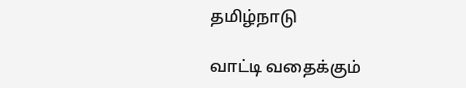தமிழ்நாடு

வாட்டி வதைக்கும்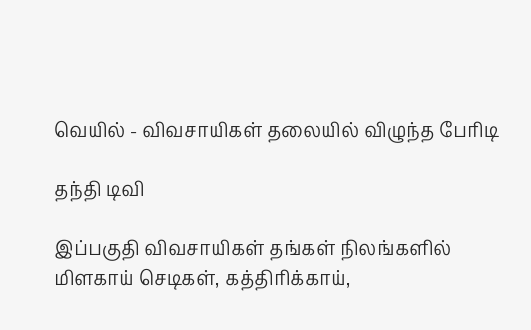வெயில் - விவசாயிகள் தலையில் விழுந்த பேரிடி

தந்தி டிவி

இப்பகுதி விவசாயிகள் தங்கள் நிலங்களில் மிளகாய் செடிகள், கத்திரிக்காய்,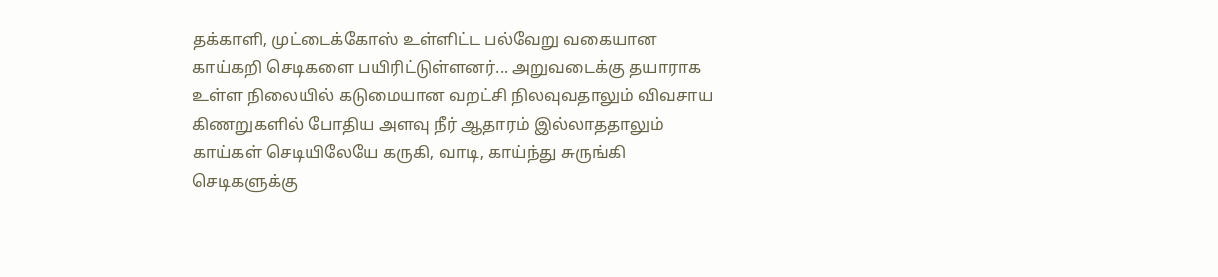தக்காளி, முட்டைக்கோஸ் உள்ளிட்ட பல்வேறு வகையான காய்கறி செடிகளை பயிரிட்டுள்ளனர்... அறுவடைக்கு தயாராக உள்ள நிலையில் கடுமையான வறட்சி நிலவுவதாலும் விவசாய கிணறுகளில் போதிய அளவு நீர் ஆதாரம் இல்லாததாலும் காய்கள் செடியிலேயே கருகி, வாடி, காய்ந்து சுருங்கி செடிகளுக்கு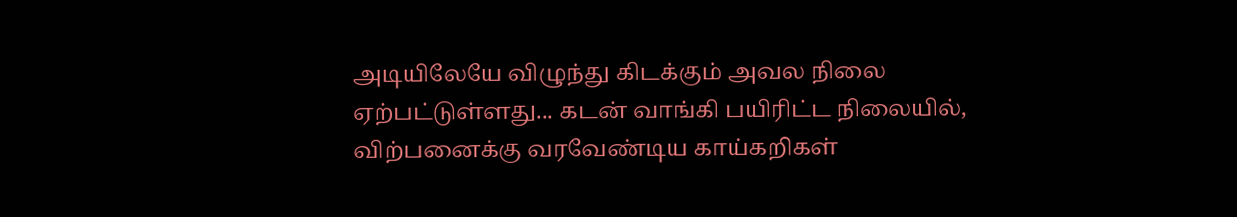அடியிலேயே விழுந்து கிடக்கும் அவல நிலை ஏற்பட்டுள்ளது... கடன் வாங்கி பயிரிட்ட நிலையில், விற்பனைக்கு வரவேண்டிய காய்கறிகள்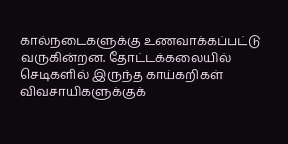கால்நடைகளுக்கு உணவாக்கப்பட்டு வருகின்றன. தோட்டக்கலையில் செடிகளில் இருந்த காய்கறிகள் விவசாயிகளுக்குக்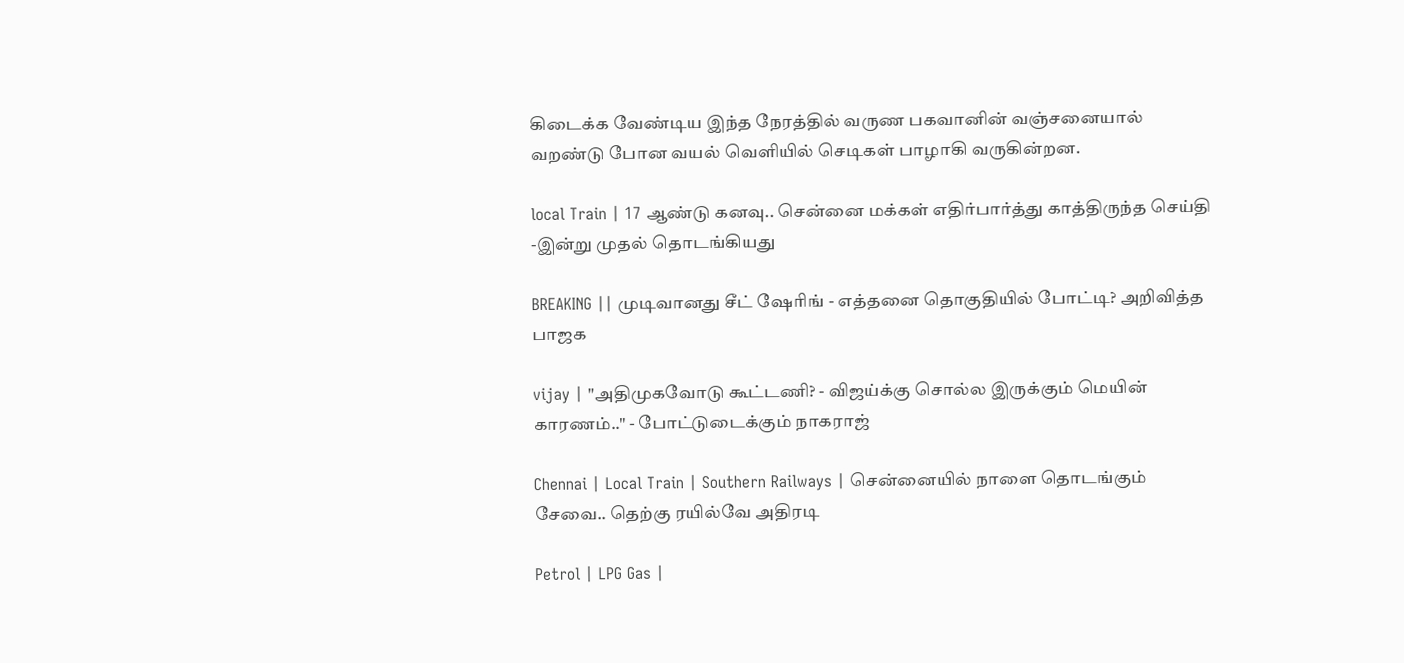கிடைக்க வேண்டிய இந்த நேரத்தில் வருண பகவானின் வஞ்சனையால் வறண்டு போன வயல் வெளியில் செடிகள் பாழாகி வருகின்றன.

local Train | 17 ஆண்டு கனவு.. சென்னை மக்கள் எதிர்பார்த்து காத்திருந்த செய்தி -இன்று முதல் தொடங்கியது

BREAKING || முடிவானது சீட் ஷேரிங் - எத்தனை தொகுதியில் போட்டி? அறிவித்த பாஜக

vijay | "அதிமுகவோடு கூட்டணி? - விஜய்க்கு சொல்ல இருக்கும் மெயின் காரணம்.." - போட்டுடைக்கும் நாகராஜ்

Chennai | Local Train | Southern Railways | சென்னையில் நாளை தொடங்கும் சேவை.. தெற்கு ரயில்வே அதிரடி

Petrol | LPG Gas |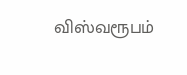விஸ்வரூபம்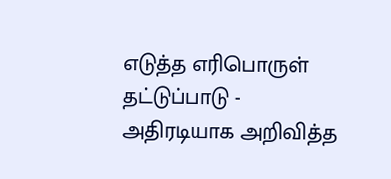எடுத்த எரிபொருள் தட்டுப்பாடு - அதிரடியாக அறிவித்த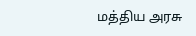மத்திய அரசு